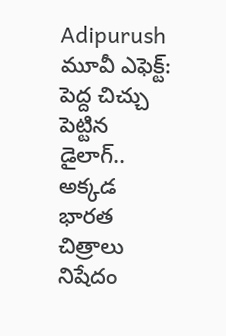Adipurush మూవీ ఎఫెక్ట్: పెద్ద చిచ్చు పెట్టిన డైలాగ్.. అక్కడ భారత చిత్రాలు నిషేదం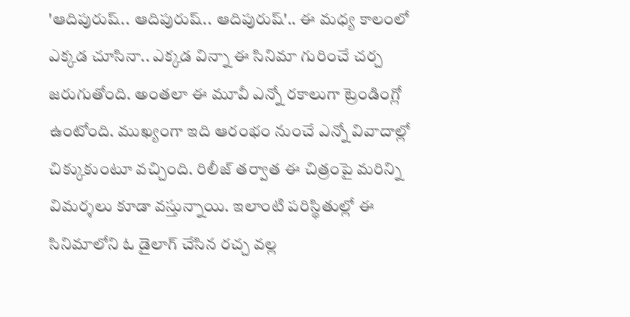'ఆదిపురుష్.. ఆదిపురుష్.. ఆదిపురుష్'.. ఈ మధ్య కాలంలో ఎక్కడ చూసినా.. ఎక్కడ విన్నా ఈ సినిమా గురించే చర్చ జరుగుతోంది. అంతలా ఈ మూవీ ఎన్నో రకాలుగా ట్రెండింగ్లో ఉంటోంది. ముఖ్యంగా ఇది ఆరంభం నుంచే ఎన్నో వివాదాల్లో చిక్కుకుంటూ వచ్చింది. రిలీజ్ తర్వాత ఈ చిత్రంపై మరిన్ని విమర్శలు కూడా వస్తున్నాయి. ఇలాంటి పరిస్థితుల్లో ఈ సినిమాలోని ఓ డైలాగ్ చేసిన రచ్చ వల్ల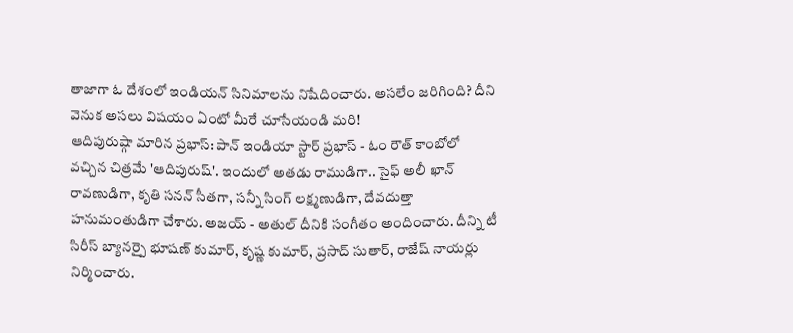తాజాగా ఓ దేశంలో ఇండియన్ సినిమాలను నిషేదించారు. అసలేం జరిగింది? దీని వెనుక అసలు విషయం ఏంటో మీరే చూసేయండి మరి!
ఆదిపురుష్గా మారిన ప్రభాస్: పాన్ ఇండియా స్టార్ ప్రభాస్ - ఓం రౌత్ కాంబోలో వచ్చిన చిత్రమే 'ఆదిపురుష్'. ఇందులో అతడు రాముడిగా.. సైఫ్ అలీ ఖాన్ రావణుడిగా, కృతి సనన్ సీతగా, సన్నీ సింగ్ లక్ష్మణుడిగా, దేవదుత్తా హనుమంతుడిగా చేశారు. అజయ్ - అతుల్ దీనికి సంగీతం అందించారు. దీన్ని టీ సిరీస్ బ్యానర్పై భూషణ్ కుమార్, కృష్ణ కుమార్, ప్రసాద్ సుతార్, రాజేష్ నాయర్లు నిర్మించారు.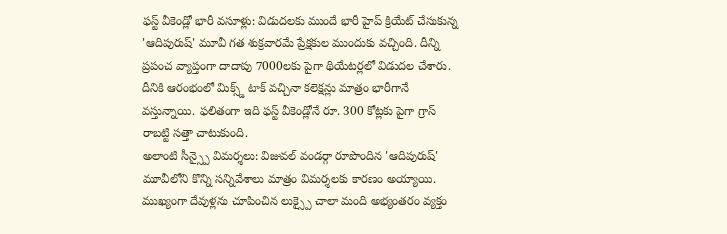ఫస్ట్ వీకెండ్లో భారీ వసూళ్లు: విడుదలకు ముందే భారీ హైప్ క్రియేట్ చేసుకున్న 'ఆదిపురుష్' మూవీ గత శుక్రవారమే ప్రేక్షకుల ముందుకు వచ్చింది. దీన్ని ప్రపంచ వ్యాప్తంగా దాదాపు 7000లకు పైగా థియేటర్లలో విడుదల చేశారు. దీనికి ఆరంభంలో మిక్స్డ్ టాక్ వచ్చినా కలెక్షన్లు మాత్రం భారీగానే వస్తున్నాయి. ఫలితంగా ఇది ఫస్ట్ వీకెండ్లోనే రూ. 300 కోట్లకు పైగా గ్రాస్ రాబట్టి సత్తా చాటుకుంది.
అలాంటి సీన్స్పై విమర్శలు: విజువల్ వండర్గా రూపొందిన 'ఆదిపురుష్' మూవీలోని కొన్ని సన్నివేశాలు మాత్రం విమర్శలకు కారణం అయ్యాయి. ముఖ్యంగా దేవుళ్లను చూపించిన లుక్స్పై చాలా మంది అభ్యంతరం వ్యక్తం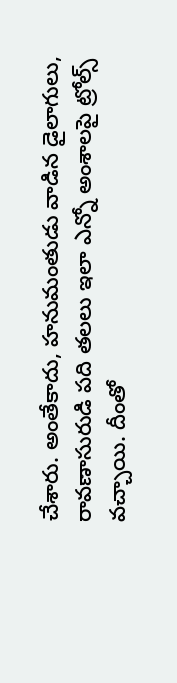చేశారు. అంతేకాదు, హనుమంతుడు వాడిన డైలాగులు, రావణాసురుడి పది తలలు ఇలా ఎన్నో అంశాలపై ట్రోల్స్ వచ్చాయి. దీంతో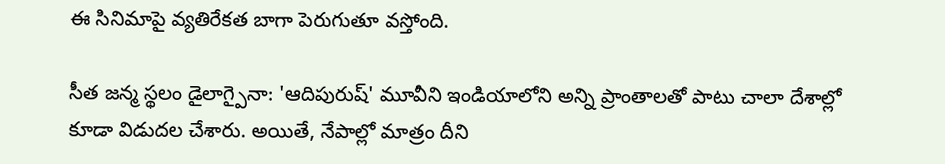ఈ సినిమాపై వ్యతిరేకత బాగా పెరుగుతూ వస్తోంది.

సీత జన్మ స్థలం డైలాగ్పైనా: 'ఆదిపురుష్' మూవీని ఇండియాలోని అన్ని ప్రాంతాలతో పాటు చాలా దేశాల్లో కూడా విడుదల చేశారు. అయితే, నేపాల్లో మాత్రం దీని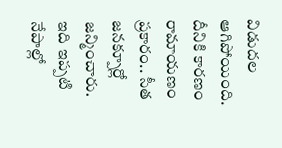విడుదల ఆగిపోయింది. దీనికి కారణం రామాయణం ప్రకారం.. సీత జనక్పూర్లో జన్మించారు. ఇది ఇప్పటి నేపాల్లో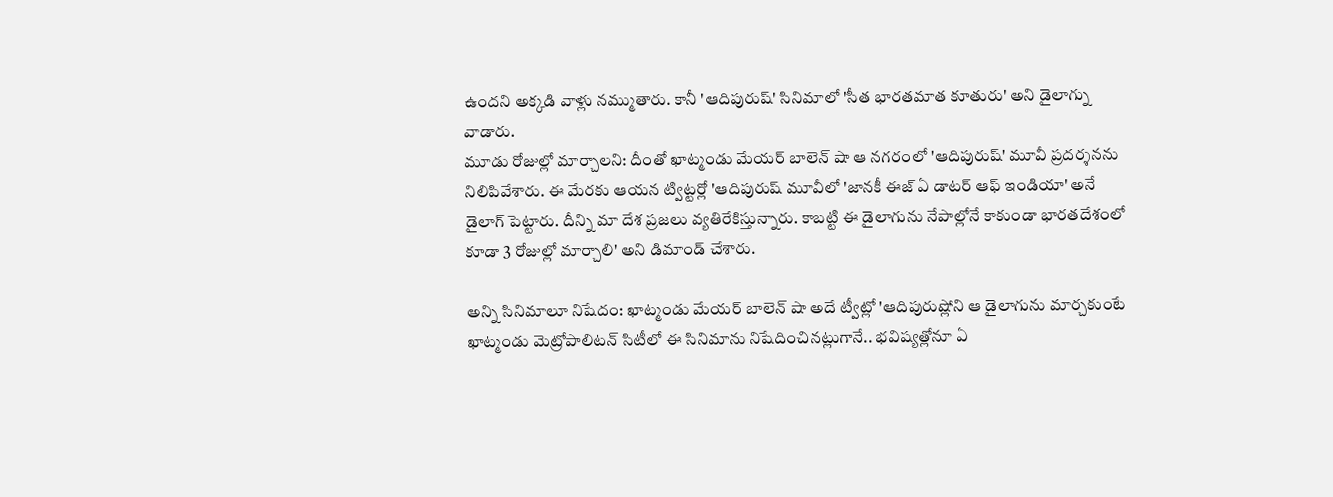ఉందని అక్కడి వాళ్లు నమ్ముతారు. కానీ 'ఆదిపురుష్' సినిమాలో 'సీత భారతమాత కూతురు' అని డైలాగ్ను వాడారు.
మూడు రోజుల్లో మార్చాలని: దీంతో ఖాట్మండు మేయర్ బాలెన్ షా ఆ నగరంలో 'ఆదిపురుష్' మూవీ ప్రదర్శనను నిలిపివేశారు. ఈ మేరకు ఆయన ట్విట్టర్లో 'ఆదిపురుష్ మూవీలో 'జానకీ ఈజ్ ఏ డాటర్ ఆఫ్ ఇండియా' అనే డైలాగ్ పెట్టారు. దీన్ని మా దేశ ప్రజలు వ్యతిరేకిస్తున్నారు. కాబట్టి ఈ డైలాగును నేపాల్లోనే కాకుండా భారతదేశంలో కూడా 3 రోజుల్లో మార్చాలి' అని డిమాండ్ చేశారు.

అన్ని సినిమాలూ నిషేదం: ఖాట్మండు మేయర్ బాలెన్ షా అదే ట్వీట్లో 'ఆదిపురుష్లోని ఆ డైలాగును మార్చకుంటే ఖాట్మండు మెట్రోపాలిటన్ సిటీలో ఈ సినిమాను నిషేదించినట్లుగానే.. భవిష్యత్లోనూ ఏ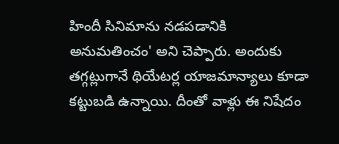హిందీ సినిమాను నడపడానికి అనుమతించం' అని చెప్పారు. అందుకు తగ్గట్లుగానే థియేటర్ల యాజమాన్యాలు కూడా కట్టుబడి ఉన్నాయి. దీంతో వాళ్లు ఈ నిషేదం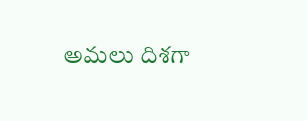అమలు దిశగా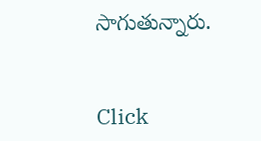సాగుతున్నారు.


Click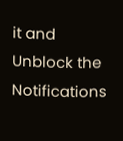it and Unblock the Notifications